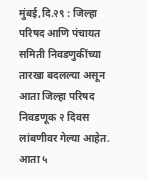मुंबई,दि.२९ : जिल्हा परिषद आणि पंचायत समिती निवडणुकींच्या तारखा बदलल्या असून आता जिल्हा परिषद निवडणूक २ दिवस लांबणीवर गेल्या आहेत. आता ५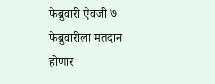फेब्रुवारी ऐवजी ७ फेब्रुवारीला मतदान होणार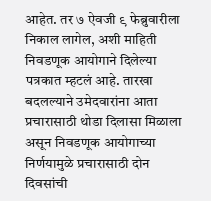आहेत. तर ७ ऐवजी ९ फेब्रुवारीला निकाल लागेल, अशी माहिती निवडणूक आयोगाने दिलेल्या पत्रकात म्हटलं आहे. तारखा बदलल्याने उमेदवारांना आता प्रचारासाठी थोडा दिलासा मिळाला असून निवडणूक आयोगाच्या निर्णयामुळे प्रचारासाठी दोन दिवसांची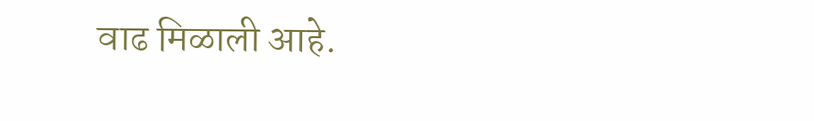वाढ मिळाली आहे.